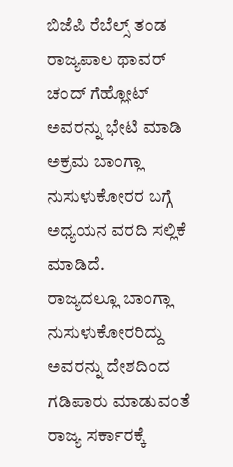ಬಿಜೆಪಿ ರೆಬೆಲ್ಸ್ ತಂಡ ರಾಜ್ಯಪಾಲ ಥಾವರ್ ಚಂದ್ ಗೆಹ್ಲೋಟ್ ಅವರನ್ನು ಭೇಟಿ ಮಾಡಿ ಅಕ್ರಮ ಬಾಂಗ್ಲಾ ನುಸುಳುಕೋರರ ಬಗ್ಗೆ ಅಧ್ಯಯನ ವರದಿ ಸಲ್ಲಿಕೆ ಮಾಡಿದೆ.
ರಾಜ್ಯದಲ್ಲೂ ಬಾಂಗ್ಲಾ ನುಸುಳುಕೋರರಿದ್ದು ಅವರನ್ನು ದೇಶದಿಂದ ಗಡಿಪಾರು ಮಾಡುವಂತೆ ರಾಜ್ಯ ಸರ್ಕಾರಕ್ಕೆ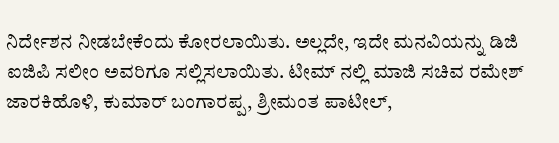ನಿರ್ದೇಶನ ನೀಡಬೇಕೆಂದು ಕೋರಲಾಯಿತು. ಅಲ್ಲದೇ, ಇದೇ ಮನವಿಯನ್ನು ಡಿಜಿ ಐಜಿಪಿ ಸಲೀಂ ಅವರಿಗೂ ಸಲ್ಲಿಸಲಾಯಿತು. ಟೀಮ್ ನಲ್ಲಿ ಮಾಜಿ ಸಚಿವ ರಮೇಶ್ ಜಾರಕಿಹೊಳಿ, ಕುಮಾರ್ ಬಂಗಾರಪ್ಪ, ಶ್ರೀಮಂತ ಪಾಟೀಲ್,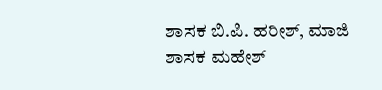ಶಾಸಕ ಬಿ.ಪಿ. ಹರೀಶ್, ಮಾಜಿ ಶಾಸಕ ಮಹೇಶ್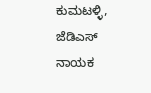ಕುಮಟಳ್ಳಿ, ಜೆಡಿಎಸ್ ನಾಯಕ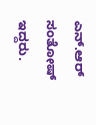ಎನ್.ಆರ್ ಸಂತೋಷ್ ಇದ್ದರು.